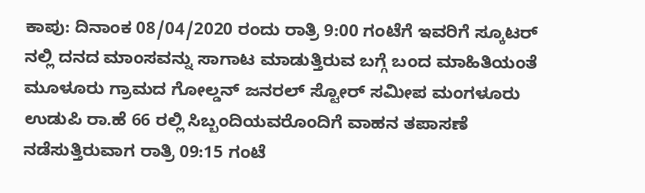ಕಾಪು: ದಿನಾಂಕ 08/04/2020 ರಂದು ರಾತ್ರಿ 9:00 ಗಂಟೆಗೆ ಇವರಿಗೆ ಸ್ಕೂಟರ್ ನಲ್ಲಿ ದನದ ಮಾಂಸವನ್ನು ಸಾಗಾಟ ಮಾಡುತ್ತಿರುವ ಬಗ್ಗೆ ಬಂದ ಮಾಹಿತಿಯಂತೆ ಮೂಳೂರು ಗ್ರಾಮದ ಗೋಲ್ಡನ್ ಜನರಲ್ ಸ್ಟೋರ್ ಸಮೀಪ ಮಂಗಳೂರು ಉಡುಪಿ ರಾ.ಹೆ 66 ರಲ್ಲಿ ಸಿಬ್ಬಂದಿಯವರೊಂದಿಗೆ ವಾಹನ ತಪಾಸಣೆ ನಡೆಸುತ್ತಿರುವಾಗ ರಾತ್ರಿ 09:15 ಗಂಟೆ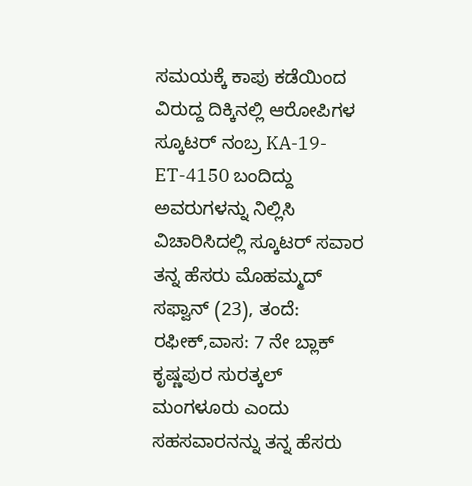ಸಮಯಕ್ಕೆ ಕಾಪು ಕಡೆಯಿಂದ ವಿರುದ್ದ ದಿಕ್ಕಿನಲ್ಲಿ ಆರೋಪಿಗಳ ಸ್ಕೂಟರ್ ನಂಬ್ರ KA-19-ET-4150 ಬಂದಿದ್ದು ಅವರುಗಳನ್ನು ನಿಲ್ಲಿಸಿ ವಿಚಾರಿಸಿದಲ್ಲಿ ಸ್ಕೂಟರ್ ಸವಾರ ತನ್ನ ಹೆಸರು ಮೊಹಮ್ಮದ್ ಸಫ್ವಾನ್ (23), ತಂದೆ: ರಫೀಕ್,ವಾಸ: 7 ನೇ ಬ್ಲಾಕ್ ಕೃಷ್ಣಪುರ ಸುರತ್ಕಲ್ ಮಂಗಳೂರು ಎಂದು ಸಹಸವಾರನನ್ನು ತನ್ನ ಹೆಸರು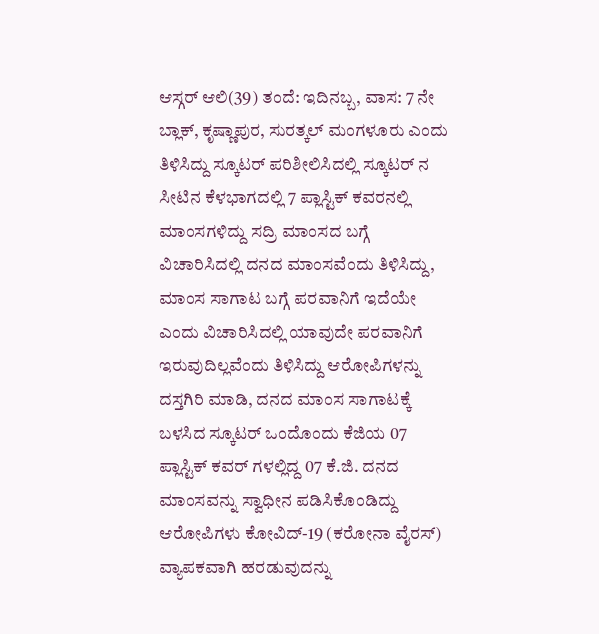ಆಸ್ಗರ್ ಆಲಿ(39) ತಂದೆ: ಇದಿನಬ್ಬ, ವಾಸ: 7 ನೇ ಬ್ಲಾಕ್, ಕೃಷ್ಣಾಪುರ, ಸುರತ್ಕಲ್ ಮಂಗಳೂರು ಎಂದು ತಿಳಿಸಿದ್ದು ಸ್ಕೂಟರ್ ಪರಿಶೀಲಿಸಿದಲ್ಲಿ ಸ್ಕೂಟರ್ ನ ಸೀಟಿನ ಕೆಳಭಾಗದಲ್ಲಿ 7 ಪ್ಲಾಸ್ಟಿಕ್ ಕವರನಲ್ಲಿ ಮಾಂಸಗಳಿದ್ದು ಸದ್ರಿ ಮಾಂಸದ ಬಗ್ಗೆ ವಿಚಾರಿಸಿದಲ್ಲಿ ದನದ ಮಾಂಸವೆಂದು ತಿಳಿಸಿದ್ದು, ಮಾಂಸ ಸಾಗಾಟ ಬಗ್ಗೆ ಪರವಾನಿಗೆ ಇದೆಯೇ ಎಂದು ವಿಚಾರಿಸಿದಲ್ಲಿ ಯಾವುದೇ ಪರವಾನಿಗೆ ಇರುವುದಿಲ್ಲವೆಂದು ತಿಳಿಸಿದ್ದು ಆರೋಪಿಗಳನ್ನು ದಸ್ತಗಿರಿ ಮಾಡಿ, ದನದ ಮಾಂಸ ಸಾಗಾಟಕ್ಕೆ ಬಳಸಿದ ಸ್ಕೂಟರ್ ಒಂದೊಂದು ಕೆಜಿಯ 07 ಪ್ಲಾಸ್ಟಿಕ್ ಕವರ್ ಗಳಲ್ಲಿದ್ದ 07 ಕೆ.ಜಿ. ದನದ ಮಾಂಸವನ್ನು ಸ್ವಾಧೀನ ಪಡಿಸಿಕೊಂಡಿದ್ದು ಆರೋಪಿಗಳು ಕೋವಿದ್-19 (ಕರೋನಾ ವೈರಸ್) ವ್ಯಾಪಕವಾಗಿ ಹರಡುವುದನ್ನು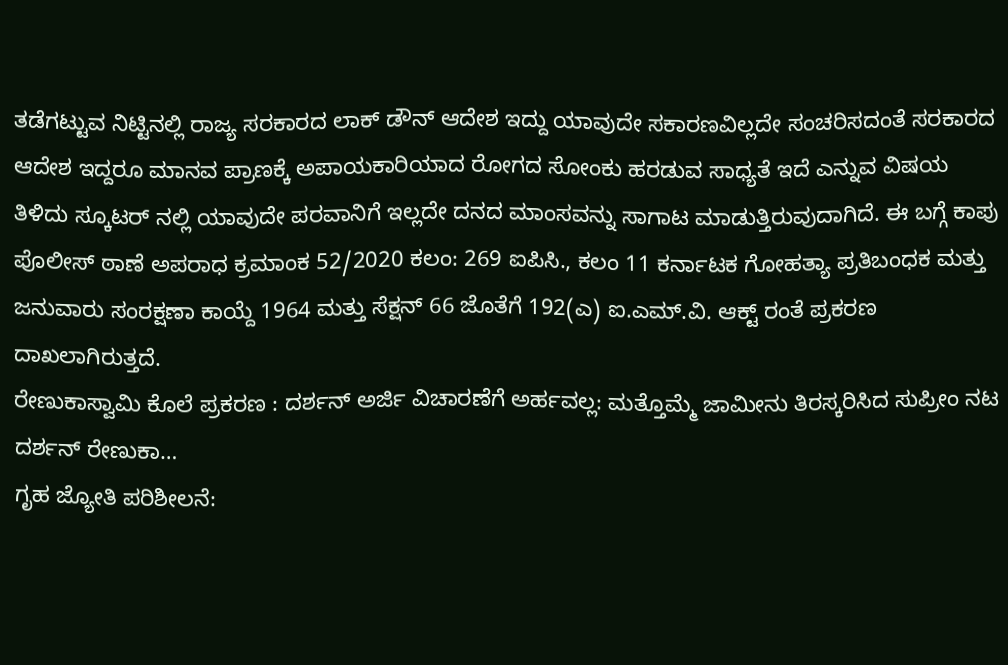ತಡೆಗಟ್ಟುವ ನಿಟ್ಟಿನಲ್ಲಿ ರಾಜ್ಯ ಸರಕಾರದ ಲಾಕ್ ಡೌನ್ ಆದೇಶ ಇದ್ದು ಯಾವುದೇ ಸಕಾರಣವಿಲ್ಲದೇ ಸಂಚರಿಸದಂತೆ ಸರಕಾರದ ಆದೇಶ ಇದ್ದರೂ ಮಾನವ ಪ್ರಾಣಕ್ಕೆ ಅಪಾಯಕಾರಿಯಾದ ರೋಗದ ಸೋಂಕು ಹರಡುವ ಸಾಧ್ಯತೆ ಇದೆ ಎನ್ನುವ ವಿಷಯ ತಿಳಿದು ಸ್ಕೂಟರ್ ನಲ್ಲಿ ಯಾವುದೇ ಪರವಾನಿಗೆ ಇಲ್ಲದೇ ದನದ ಮಾಂಸವನ್ನು ಸಾಗಾಟ ಮಾಡುತ್ತಿರುವುದಾಗಿದೆ. ಈ ಬಗ್ಗೆ ಕಾಪು ಪೊಲೀಸ್ ಠಾಣೆ ಅಪರಾಧ ಕ್ರಮಾಂಕ 52/2020 ಕಲಂ: 269 ಐಪಿಸಿ., ಕಲಂ 11 ಕರ್ನಾಟಕ ಗೋಹತ್ಯಾ ಪ್ರತಿಬಂಧಕ ಮತ್ತು ಜನುವಾರು ಸಂರಕ್ಷಣಾ ಕಾಯ್ದೆ 1964 ಮತ್ತು ಸೆಕ್ಷನ್ 66 ಜೊತೆಗೆ 192(ಎ) ಐ.ಎಮ್.ವಿ. ಆಕ್ಟ್ ರಂತೆ ಪ್ರಕರಣ ದಾಖಲಾಗಿರುತ್ತದೆ.
ರೇಣುಕಾಸ್ವಾಮಿ ಕೊಲೆ ಪ್ರಕರಣ : ದರ್ಶನ್ ಅರ್ಜಿ ವಿಚಾರಣೆಗೆ ಅರ್ಹವಲ್ಲ: ಮತ್ತೊಮ್ಮೆ ಜಾಮೀನು ತಿರಸ್ಕರಿಸಿದ ಸುಪ್ರೀಂ ನಟ ದರ್ಶನ್ ರೇಣುಕಾ…
ಗೃಹ ಜ್ಯೋತಿ ಪರಿಶೀಲನೆ: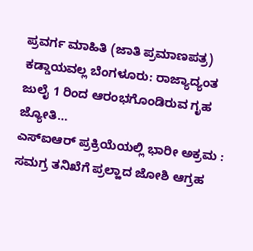ಪ್ರವರ್ಗ ಮಾಹಿತಿ (ಜಾತಿ ಪ್ರಮಾಣಪತ್ರ) ಕಡ್ಡಾಯವಲ್ಲ ಬೆಂಗಳೂರು: ರಾಜ್ಯಾದ್ಯಂತ ಜುಲೈ 1 ರಿಂದ ಆರಂಭಗೊಂಡಿರುವ ಗೃಹ ಜ್ಯೋತಿ…
ಎಸ್ಐಆರ್ ಪ್ರಕ್ರಿಯೆಯಲ್ಲಿ ಭಾರೀ ಅಕ್ರಮ : ಸಮಗ್ರ ತನಿಖೆಗೆ ಪ್ರಲ್ಹಾದ ಜೋಶಿ ಆಗ್ರಹ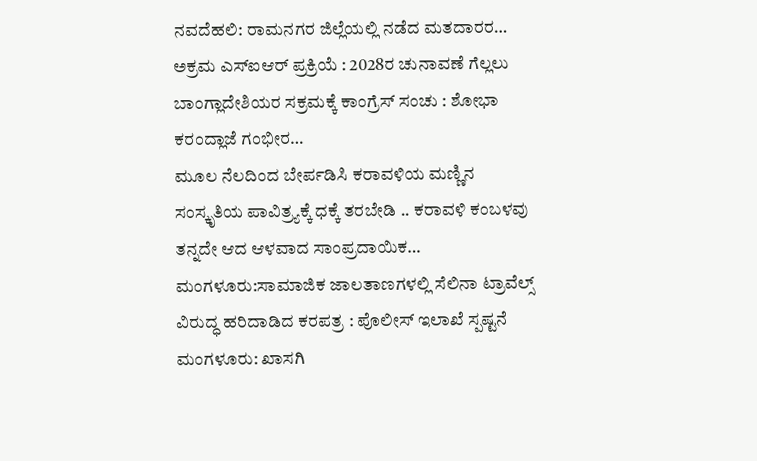ನವದೆಹಲಿ: ರಾಮನಗರ ಜಿಲ್ಲೆಯಲ್ಲಿ ನಡೆದ ಮತದಾರರ…
ಅಕ್ರಮ ಎಸ್ಐಆರ್ ಪ್ರಕ್ರಿಯೆ : 2028ರ ಚುನಾವಣೆ ಗೆಲ್ಲಲು ಬಾಂಗ್ಲಾದೇಶಿಯರ ಸಕ್ರಮಕ್ಕೆ ಕಾಂಗ್ರೆಸ್ ಸಂಚು : ಶೋಭಾ ಕರಂದ್ಲಾಜೆ ಗಂಭೀರ…
ಮೂಲ ನೆಲದಿಂದ ಬೇರ್ಪಡಿಸಿ ಕರಾವಳಿಯ ಮಣ್ಣಿನ ಸಂಸ್ಕೃತಿಯ ಪಾವಿತ್ರ್ಯಕ್ಕೆ ಧಕ್ಕೆ ತರಬೇಡಿ .. ಕರಾವಳಿ ಕಂಬಳವು ತನ್ನದೇ ಆದ ಆಳವಾದ ಸಾಂಪ್ರದಾಯಿಕ…
ಮಂಗಳೂರು:ಸಾಮಾಜಿಕ ಜಾಲತಾಣಗಳಲ್ಲಿ ಸೆಲಿನಾ ಟ್ರಾವೆಲ್ಸ್ ವಿರುದ್ಧ ಹರಿದಾಡಿದ ಕರಪತ್ರ : ಪೊಲೀಸ್ ಇಲಾಖೆ ಸ್ಪಷ್ಟನೆ ಮಂಗಳೂರು: ಖಾಸಗಿ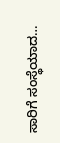ಸಾರಿಗೆ ಸಂಸ್ಥೆಯಾದ…